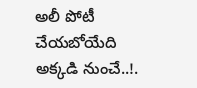అలీ పోటీ చేయబోయేది అక్కడి నుంచే..!.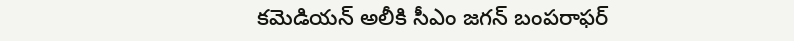కమెడియన్ అలీకి సీఎం జగన్ బంపరాఫర్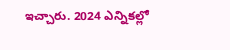ఇచ్చారు. 2024 ఎన్నికల్లో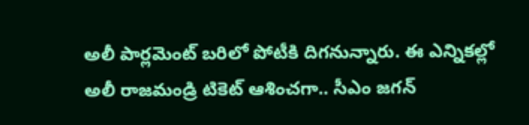అలీ పార్లమెంట్ బరిలో పోటీకి దిగనున్నారు. ఈ ఎన్నికల్లో అలీ రాజమండ్రి టికెట్ ఆశించగా.. సీఎం జగన్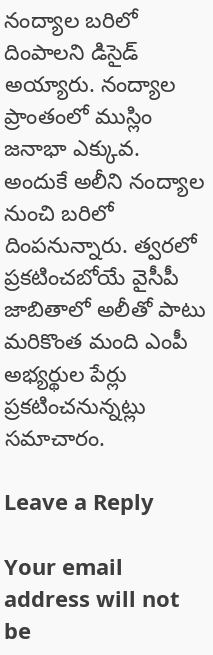నంద్యాల బరిలో దింపాలని డిసైడ్ అయ్యారు. నంద్యాల ప్రాంతంలో ముస్లిం జనాభా ఎక్కువ. అందుకే అలీని నంద్యాల నుంచి బరిలో దింపనున్నారు. త్వరలో ప్రకటించబోయే వైసీపీ జాబితాలో అలీతో పాటు మరికొంత మంది ఎంపీ అభ్యర్థుల పేర్లు ప్రకటించనున్నట్లు సమాచారం.

Leave a Reply

Your email address will not be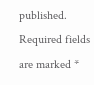published. Required fields are marked *